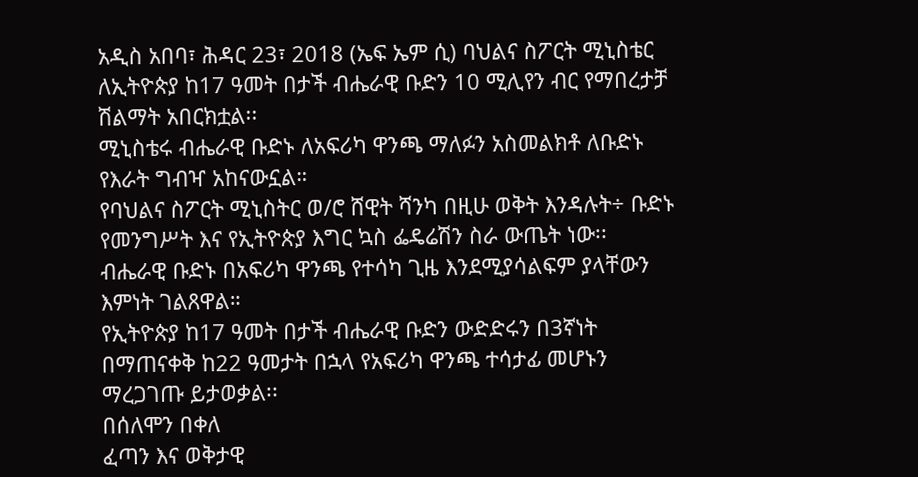አዲስ አበባ፣ ሕዳር 23፣ 2018 (ኤፍ ኤም ሲ) ባህልና ስፖርት ሚኒስቴር ለኢትዮጵያ ከ17 ዓመት በታች ብሔራዊ ቡድን 10 ሚሊየን ብር የማበረታቻ ሽልማት አበርክቷል፡፡
ሚኒስቴሩ ብሔራዊ ቡድኑ ለአፍሪካ ዋንጫ ማለፉን አስመልክቶ ለቡድኑ የእራት ግብዣ አከናውኗል።
የባህልና ስፖርት ሚኒስትር ወ/ሮ ሸዊት ሻንካ በዚሁ ወቅት እንዳሉት÷ ቡድኑ የመንግሥት እና የኢትዮጵያ እግር ኳስ ፌዴሬሽን ስራ ውጤት ነው፡፡
ብሔራዊ ቡድኑ በአፍሪካ ዋንጫ የተሳካ ጊዜ እንደሚያሳልፍም ያላቸውን እምነት ገልጸዋል።
የኢትዮጵያ ከ17 ዓመት በታች ብሔራዊ ቡድን ውድድሩን በ3ኛነት በማጠናቀቅ ከ22 ዓመታት በኋላ የአፍሪካ ዋንጫ ተሳታፊ መሆኑን ማረጋገጡ ይታወቃል፡፡
በሰለሞን በቀለ
ፈጣን እና ወቅታዊ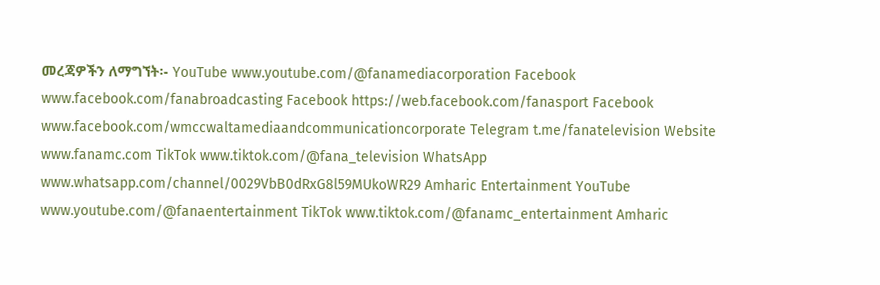መረጃዎችን ለማግኘት፡- YouTube www.youtube.com/@fanamediacorporation Facebook www.facebook.com/fanabroadcasting Facebook https://web.facebook.com/fanasport Facebook www.facebook.com/wmccwaltamediaandcommunicationcorporate Telegram t.me/fanatelevision Website www.fanamc.com TikTok www.tiktok.com/@fana_television WhatsApp www.whatsapp.com/channel/0029VbB0dRxG8l59MUkoWR29 Amharic Entertainment YouTube www.youtube.com/@fanaentertainment TikTok www.tiktok.com/@fanamc_entertainment Amharic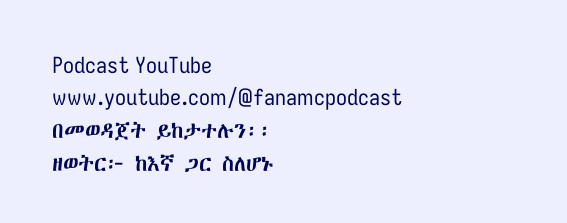Podcast YouTube www.youtube.com/@fanamcpodcast በመወዳጀት ይከታተሉን፡፡
ዘወትር፦ ከእኛ ጋር ስለሆኑ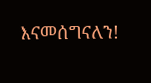እናመሰግናለን!